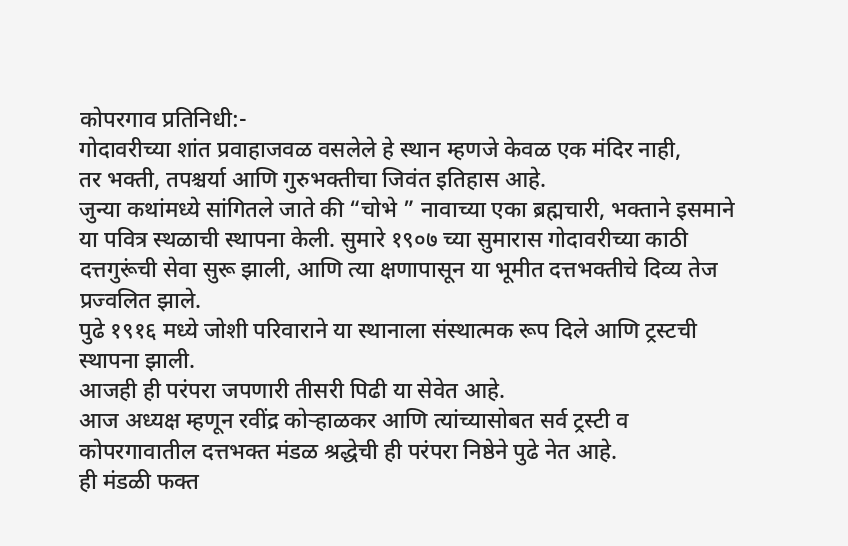कोपरगाव प्रतिनिधी:-
गोदावरीच्या शांत प्रवाहाजवळ वसलेले हे स्थान म्हणजे केवळ एक मंदिर नाही,
तर भक्ती, तपश्चर्या आणि गुरुभक्तीचा जिवंत इतिहास आहे.
जुन्या कथांमध्ये सांगितले जाते की “चोभे ” नावाच्या एका ब्रह्मचारी, भक्ताने इसमाने या पवित्र स्थळाची स्थापना केली. सुमारे १९०७ च्या सुमारास गोदावरीच्या काठी दत्तगुरूंची सेवा सुरू झाली, आणि त्या क्षणापासून या भूमीत दत्तभक्तीचे दिव्य तेज प्रज्वलित झाले.
पुढे १९१६ मध्ये जोशी परिवाराने या स्थानाला संस्थात्मक रूप दिले आणि ट्रस्टची स्थापना झाली.
आजही ही परंपरा जपणारी तीसरी पिढी या सेवेत आहे.
आज अध्यक्ष म्हणून रवींद्र कोऱ्हाळकर आणि त्यांच्यासोबत सर्व ट्रस्टी व कोपरगावातील दत्तभक्त मंडळ श्रद्धेची ही परंपरा निष्ठेने पुढे नेत आहे.
ही मंडळी फक्त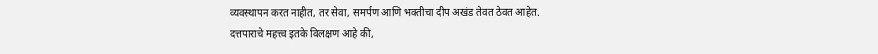व्यवस्थापन करत नाहीत, तर सेवा, समर्पण आणि भक्तीचा दीप अखंड तेवत ठेवत आहेत.
दत्तपाराचे महत्त्व इतके विलक्षण आहे की,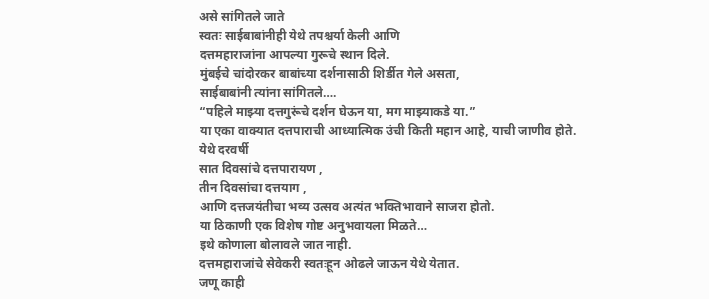असे सांगितले जाते
स्वतः साईबाबांनीही येथे तपश्चर्या केली आणि
दत्तमहाराजांना आपल्या गुरूचे स्थान दिले.
मुंबईचे चांदोरकर बाबांच्या दर्शनासाठी शिर्डीत गेले असता,
साईबाबांनी त्यांना सांगितले….
“पहिले माझ्या दत्तगुरूंचे दर्शन घेऊन या, मग माझ्याकडे या.”
या एका वाक्यात दत्तपाराची आध्यात्मिक उंची किती महान आहे, याची जाणीव होते.
येथे दरवर्षी
सात दिवसांचे दत्तपारायण ,
तीन दिवसांचा दत्तयाग ,
आणि दत्तजयंतीचा भव्य उत्सव अत्यंत भक्तिभावाने साजरा होतो.
या ठिकाणी एक विशेष गोष्ट अनुभवायला मिळते…
इथे कोणाला बोलावले जात नाही.
दत्तमहाराजांचे सेवेकरी स्वतःहून ओढले जाऊन येथे येतात.
जणू काही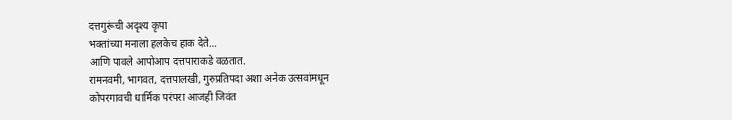दत्तगुरूंची अदृश्य कृपा
भक्तांच्या मनाला हलकेच हाक देते…
आणि पावले आपोआप दत्तपाराकडे वळतात.
रामनवमी, भागवत, दत्तपालखी, गुरुप्रतिपदा अशा अनेक उत्सवांमधून
कोपरगावची धार्मिक परंपरा आजही जिवंत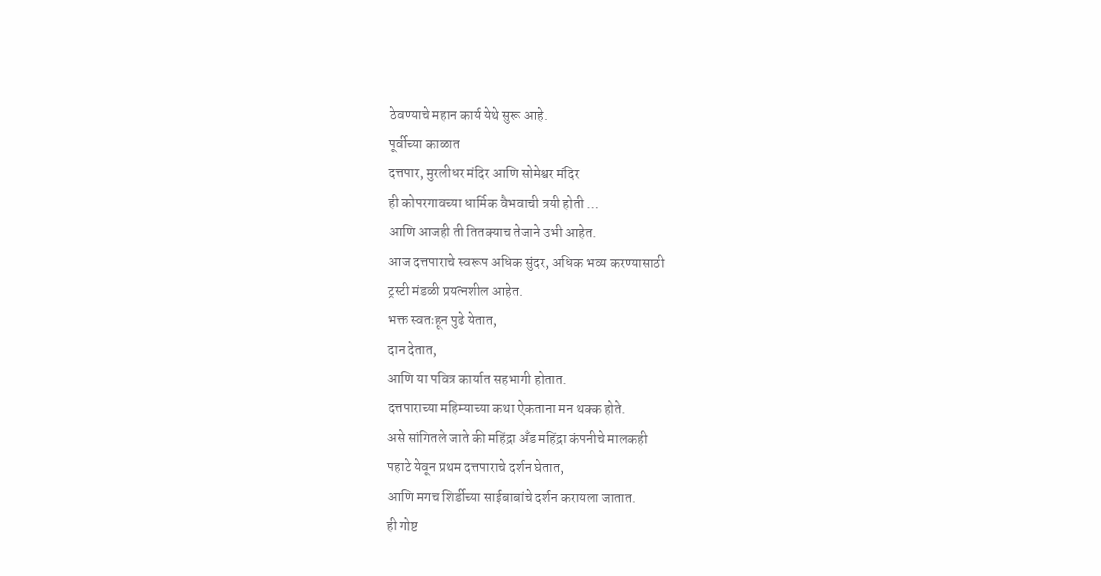ठेवण्याचे महान कार्य येथे सुरू आहे.
पूर्वीच्या काळात
दत्तपार, मुरलीधर मंदिर आणि सोमेश्वर मंदिर
ही कोपरगावच्या धार्मिक वैभवाची त्रयी होती …
आणि आजही ती तितक्याच तेजाने उभी आहेत.
आज दत्तपाराचे स्वरूप अधिक सुंदर, अधिक भव्य करण्यासाठी
ट्रस्टी मंडळी प्रयत्नशील आहेत.
भक्त स्वतःहून पुढे येतात,
दान देतात,
आणि या पवित्र कार्यात सहभागी होतात.
दत्तपाराच्या महिम्याच्या कथा ऐकताना मन थक्क होते.
असे सांगितले जाते की महिंद्रा अँड महिंद्रा कंपनीचे मालकही
पहाटे येवून प्रथम दत्तपाराचे दर्शन घेतात,
आणि मगच शिर्डीच्या साईबाबांचे दर्शन करायला जातात.
ही गोष्ट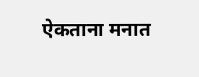ऐकताना मनात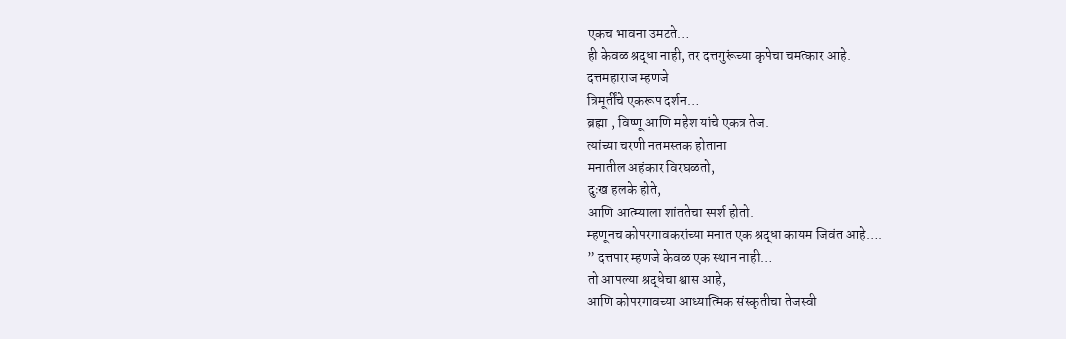एकच भावना उमटते…
ही केवळ श्रद्धा नाही, तर दत्तगुरूंच्या कृपेचा चमत्कार आहे.
दत्तमहाराज म्हणजे
त्रिमूर्तींचे एकरूप दर्शन…
ब्रह्मा , विष्णू आणि महेश यांचे एकत्र तेज.
त्यांच्या चरणी नतमस्तक होताना
मनातील अहंकार विरघळतो,
दुःख हलके होते,
आणि आत्म्याला शांततेचा स्पर्श होतो.
म्हणूनच कोपरगावकरांच्या मनात एक श्रद्धा कायम जिवंत आहे….
” दत्तपार म्हणजे केवळ एक स्थान नाही…
तो आपल्या श्रद्धेचा श्वास आहे,
आणि कोपरगावच्या आध्यात्मिक संस्कृतीचा तेजस्वी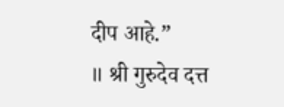दीप आहे.”
॥ श्री गुरुदेव दत्त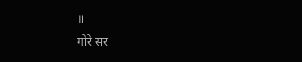॥
गोरे सर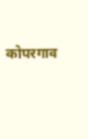कोपरगाव